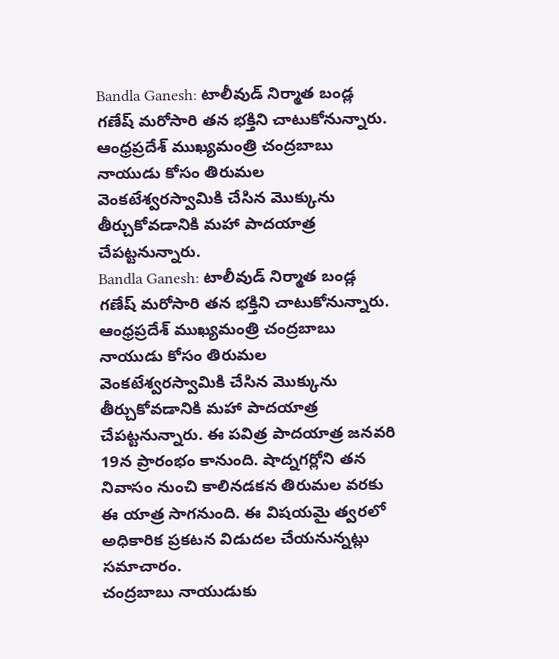Bandla Ganesh: టాలీవుడ్ నిర్మాత బండ్ల గణేష్ మరోసారి తన భక్తిని చాటుకోనున్నారు. ఆంధ్రప్రదేశ్ ముఖ్యమంత్రి చంద్రబాబు నాయుడు కోసం తిరుమల వెంకటేశ్వరస్వామికి చేసిన మొక్కును తీర్చుకోవడానికి మహా పాదయాత్ర చేపట్టనున్నారు.
Bandla Ganesh: టాలీవుడ్ నిర్మాత బండ్ల గణేష్ మరోసారి తన భక్తిని చాటుకోనున్నారు. ఆంధ్రప్రదేశ్ ముఖ్యమంత్రి చంద్రబాబు నాయుడు కోసం తిరుమల వెంకటేశ్వరస్వామికి చేసిన మొక్కును తీర్చుకోవడానికి మహా పాదయాత్ర చేపట్టనున్నారు. ఈ పవిత్ర పాదయాత్ర జనవరి 19న ప్రారంభం కానుంది. షాద్నగర్లోని తన నివాసం నుంచి కాలినడకన తిరుమల వరకు ఈ యాత్ర సాగనుంది. ఈ విషయమై త్వరలో అధికారిక ప్రకటన విడుదల చేయనున్నట్లు సమాచారం.
చంద్రబాబు నాయుడుకు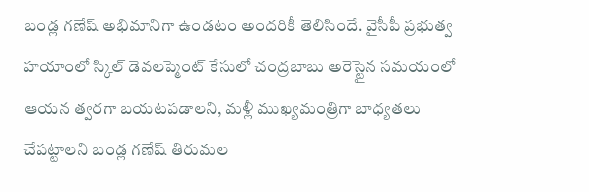బండ్ల గణేష్ అభిమానిగా ఉండటం అందరికీ తెలిసిందే. వైసీపీ ప్రభుత్వ హయాంలో స్కిల్ డెవలప్మెంట్ కేసులో చంద్రబాబు అరెస్టైన సమయంలో ఆయన త్వరగా బయటపడాలని, మళ్లీ ముఖ్యమంత్రిగా బాధ్యతలు చేపట్టాలని బండ్ల గణేష్ తిరుమల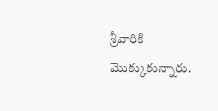శ్రీవారికి మొక్కుకున్నారు.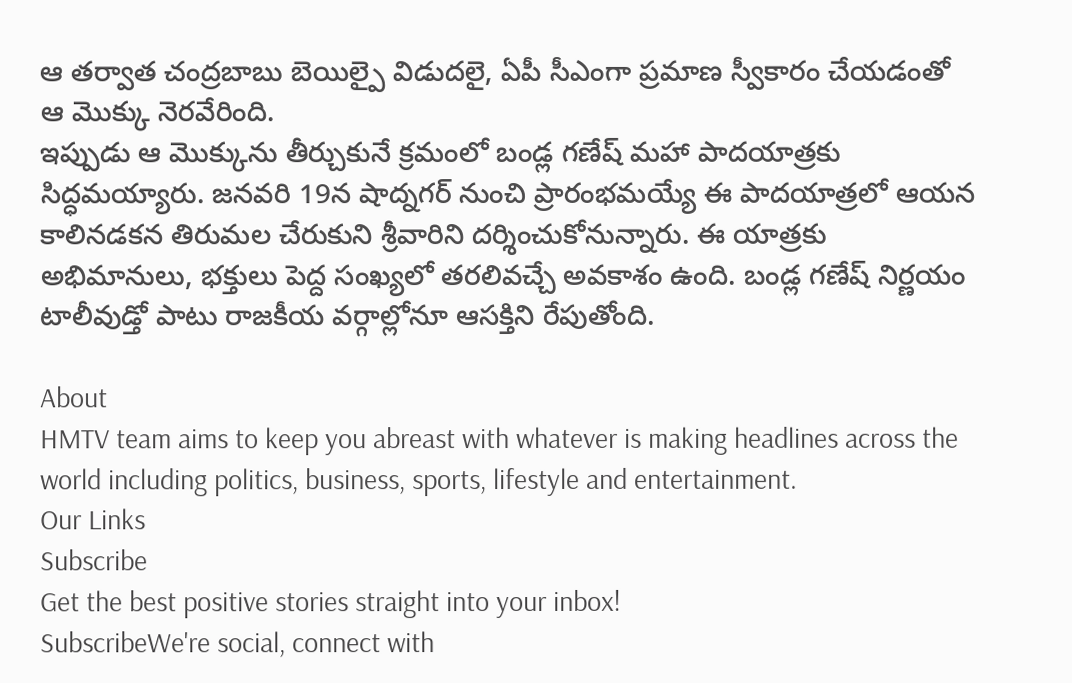ఆ తర్వాత చంద్రబాబు బెయిల్పై విడుదలై, ఏపీ సీఎంగా ప్రమాణ స్వీకారం చేయడంతో ఆ మొక్కు నెరవేరింది.
ఇప్పుడు ఆ మొక్కును తీర్చుకునే క్రమంలో బండ్ల గణేష్ మహా పాదయాత్రకు సిద్ధమయ్యారు. జనవరి 19న షాద్నగర్ నుంచి ప్రారంభమయ్యే ఈ పాదయాత్రలో ఆయన కాలినడకన తిరుమల చేరుకుని శ్రీవారిని దర్శించుకోనున్నారు. ఈ యాత్రకు అభిమానులు, భక్తులు పెద్ద సంఖ్యలో తరలివచ్చే అవకాశం ఉంది. బండ్ల గణేష్ నిర్ణయం టాలీవుడ్తో పాటు రాజకీయ వర్గాల్లోనూ ఆసక్తిని రేపుతోంది.

About
HMTV team aims to keep you abreast with whatever is making headlines across the world including politics, business, sports, lifestyle and entertainment.
Our Links
Subscribe
Get the best positive stories straight into your inbox!
SubscribeWe're social, connect with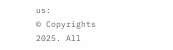us:
© Copyrights 2025. All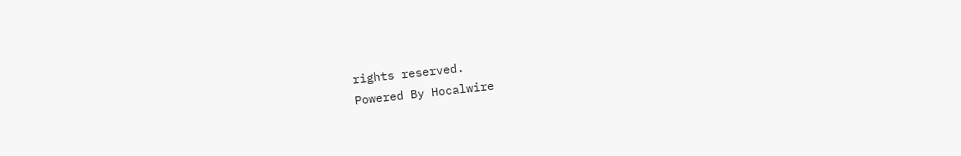rights reserved.
Powered By Hocalwire